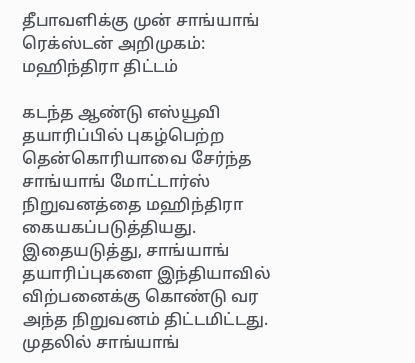தீபாவளிக்கு முன் சாங்யாங் ரெக்ஸ்டன் அறிமுகம்: மஹிந்திரா திட்டம்

கடந்த ஆண்டு எஸ்யூவி தயாரிப்பில் புகழ்பெற்ற தென்கொரியாவை சேர்ந்த சாங்யாங் மோட்டார்ஸ் நிறுவனத்தை மஹிந்திரா கையகப்படுத்தியது. இதையடுத்து, சாங்யாங் தயாரிப்புகளை இந்தியாவில் விற்பனைக்கு கொண்டு வர அந்த நிறுவனம் திட்டமிட்டது.
முதலில் சாங்யாங்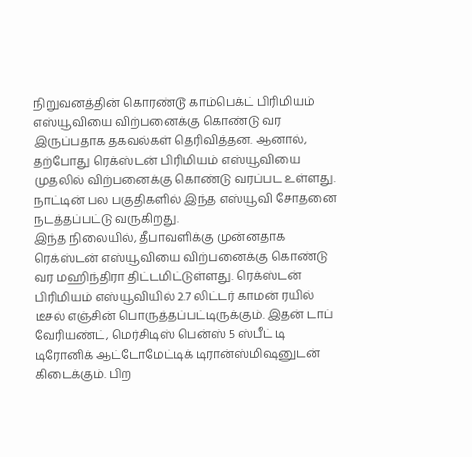நிறுவனத்தின் கொரண்டூ காம்பெக்ட் பிரிமியம் எஸ்யூவியை விற்பனைக்கு கொண்டு வர இருப்பதாக தகவல்கள் தெரிவித்தன. ஆனால், தற்போது ரெக்ஸ்டன் பிரிமியம் எஸ்யூவியை முதலில் விற்பனைக்கு கொண்டு வரப்பட உள்ளது. நாட்டின் பல பகுதிகளில் இந்த எஸ்யூவி சோதனை நடத்தப்பட்டு வருகிறது.
இந்த நிலையில், தீபாவளிக்கு முன்னதாக ரெக்ஸ்டன் எஸ்யூவியை விற்பனைக்கு கொண்டு வர மஹிந்திரா திட்டமிட்டுள்ளது. ரெக்ஸ்டன் பிரிமியம் எஸ்யூவியில் 2.7 லிட்டர் காமன் ரயில் டீசல் எஞ்சின் பொருத்தப்பட்டிருக்கும். இதன் டாப் வேரியண்ட், மெர்சிடிஸ் பென்ஸ் 5 ஸ்பீட் டி டிரோனிக் ஆட்டோமேட்டிக் டிரான்ஸ்மிஷனுடன் கிடைக்கும். பிற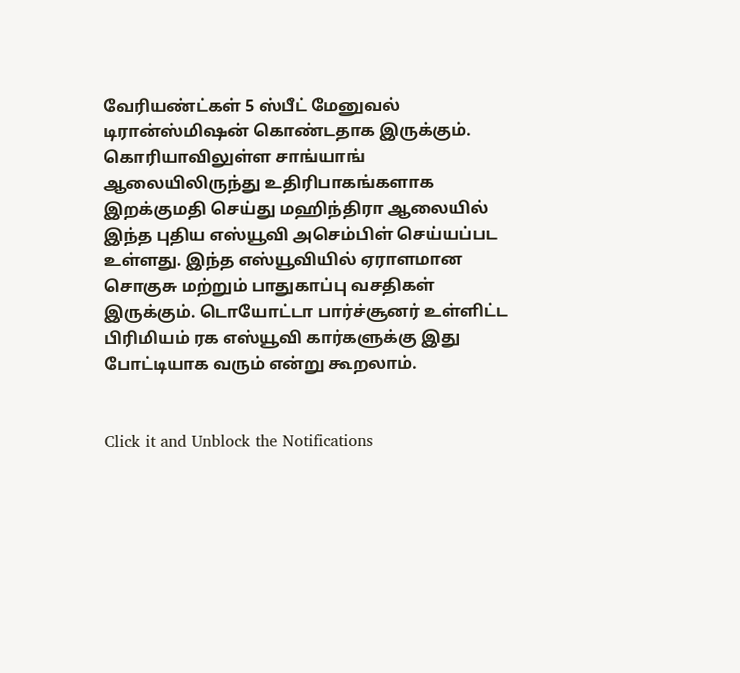வேரியண்ட்கள் 5 ஸ்பீட் மேனுவல் டிரான்ஸ்மிஷன் கொண்டதாக இருக்கும்.
கொரியாவிலுள்ள சாங்யாங் ஆலையிலிருந்து உதிரிபாகங்களாக இறக்குமதி செய்து மஹிந்திரா ஆலையில் இந்த புதிய எஸ்யூவி அசெம்பிள் செய்யப்பட உள்ளது. இந்த எஸ்யூவியில் ஏராளமான சொகுசு மற்றும் பாதுகாப்பு வசதிகள் இருக்கும். டொயோட்டா பார்ச்சூனர் உள்ளிட்ட பிரிமியம் ரக எஸ்யூவி கார்களுக்கு இது போட்டியாக வரும் என்று கூறலாம்.


Click it and Unblock the Notifications